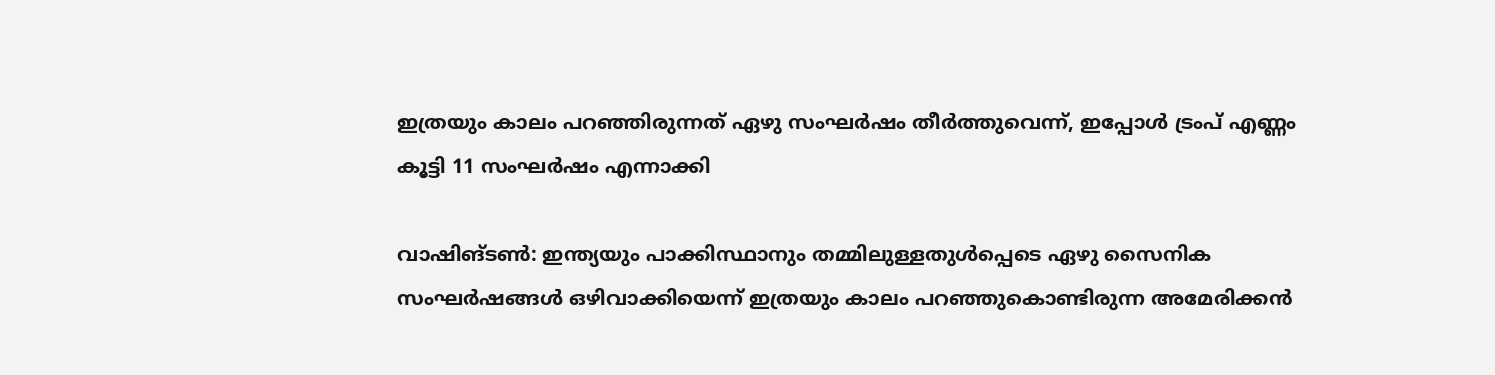ഇത്രയും കാലം പറഞ്ഞിരുന്നത് ഏഴു സംഘര്‍ഷം തീര്‍ത്തുവെന്ന്, ഇപ്പോള്‍ ട്രംപ് എണ്ണം കൂട്ടി 11 സംഘര്‍ഷം എന്നാക്കി

വാഷിങ്ടണ്‍: ഇന്ത്യയും പാക്കിസ്ഥാനും തമ്മിലുള്ളതുള്‍പ്പെടെ ഏഴു സൈനിക സംഘര്‍ഷങ്ങള്‍ ഒഴിവാക്കിയെന്ന് ഇത്രയും കാലം പറഞ്ഞുകൊണ്ടിരുന്ന അമേരിക്കന്‍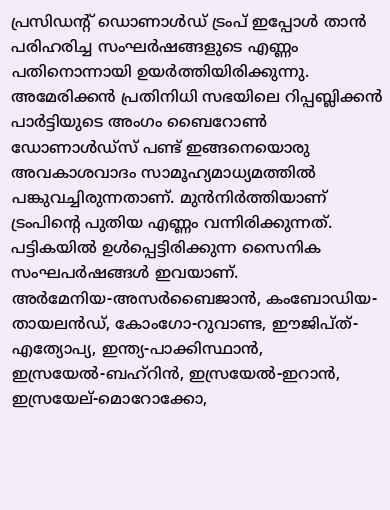പ്രസിഡന്റ് ഡൊണാള്‍ഡ് ട്രംപ് ഇപ്പോള്‍ താന്‍ പരിഹരിച്ച സംഘര്‍ഷങ്ങളുടെ എണ്ണം പതിനൊന്നായി ഉയര്‍ത്തിയിരിക്കുന്നു. അമേരിക്കന്‍ പ്രതിനിധി സഭയിലെ റിപ്പബ്ലിക്കന്‍ പാര്‍ട്ടിയുടെ അംഗം ബൈറോണ്‍ ഡോണാള്‍ഡ്‌സ് പണ്ട് ഇങ്ങനെയൊരു അവകാശവാദം സാമൂഹ്യമാധ്യമത്തില്‍ പങ്കുവച്ചിരുന്നതാണ്. മുന്‍നിര്‍ത്തിയാണ് ട്രംപിന്റെ പുതിയ എണ്ണം വന്നിരിക്കുന്നത്. പട്ടികയില്‍ ഉള്‍പ്പെട്ടിരിക്കുന്ന സൈനിക സംഘപര്‍ഷങ്ങള്‍ ഇവയാണ്.
അര്‍മേനിയ-അസര്‍ബൈജാന്‍, കംബോഡിയ-തായലന്‍ഡ്, കോംഗോ-റുവാണ്ട, ഈജിപ്ത്-എത്യോപ്യ, ഇന്ത്യ-പാക്കിസ്ഥാന്‍, ഇസ്രയേല്‍-ബഹ്‌റിന്‍, ഇസ്രയേല്‍-ഇറാന്‍, ഇസ്രയേല്-മൊറോക്കോ,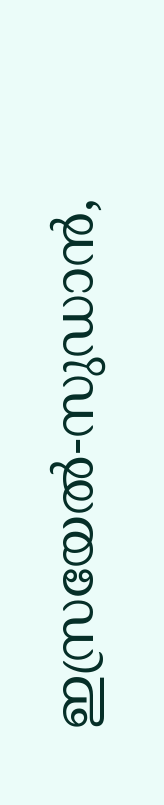ഇസ്രയേല്‍-സുഡാന്‍,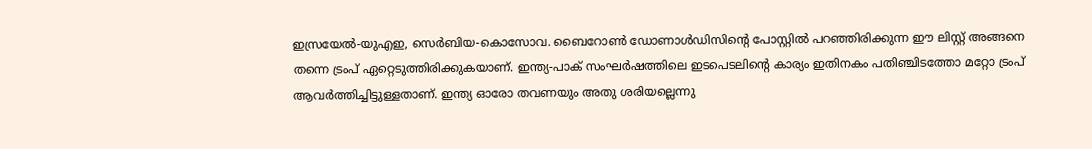ഇസ്രയേല്‍-യുഎഇ, സെര്‍ബിയ-കൊസോവ. ബൈറോണ്‍ ഡോണാള്‍ഡിസിന്റെ പോസ്റ്റില്‍ പറഞ്ഞിരിക്കുന്ന ഈ ലിസ്റ്റ് അങ്ങനെ തന്നെ ട്രംപ് ഏറ്റെടുത്തിരിക്കുകയാണ്. ഇന്ത്യ-പാക് സംഘര്‍ഷത്തിലെ ഇടപെടലിന്റെ കാര്യം ഇതിനകം പതിഞ്ചിടത്തോ മറ്റോ ട്രംപ് ആവര്‍ത്തിച്ചിട്ടുള്ളതാണ്. ഇന്ത്യ ഓരോ തവണയും അതു ശരിയല്ലെന്നു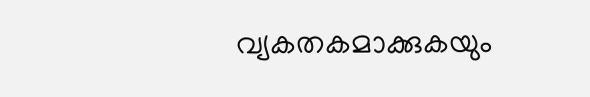വ്യകതകമാക്കുകയും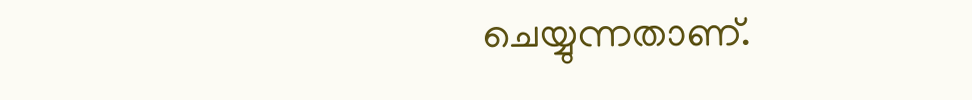ചെയ്യുന്നതാണ്.